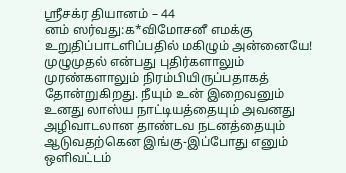ஶ்ரீசக்ர தியானம் – 44
னம் ஸர்வது:க*விமோசனீ எமக்கு உறுதிப்பாடளிப்பதில் மகிழும் அன்னையே! முழுமுதல் என்பது புதிர்களாலும் முரண்களாலும் நிரம்பியிருப்பதாகத் தோன்றுகிறது. நீயும் உன் இறைவனும் உனது லாஸ்ய நாட்டியத்தையும் அவனது அழிவாடலான தாண்டவ நடனத்தையும் ஆடுவதற்கென இங்கு-இப்போது எனும் ஒளிவட்டம்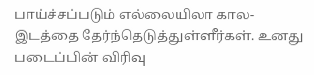பாய்ச்சப்படும் எல்லையிலா கால-இடத்தை தேர்ந்தெடுத்துள்ளீர்கள். உனது படைப்பின் விரிவு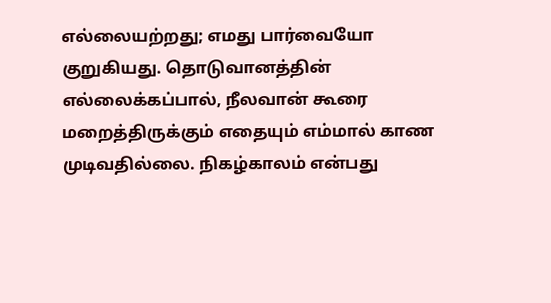எல்லையற்றது; எமது பார்வையோ குறுகியது. தொடுவானத்தின் எல்லைக்கப்பால், நீலவான் கூரை மறைத்திருக்கும் எதையும் எம்மால் காண முடிவதில்லை. நிகழ்காலம் என்பது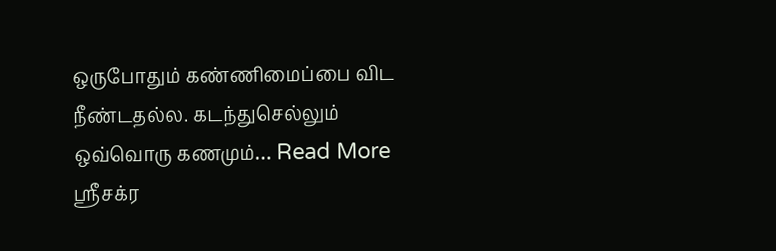ஒருபோதும் கண்ணிமைப்பை விட நீண்டதல்ல. கடந்துசெல்லும் ஒவ்வொரு கணமும்… Read More ஶ்ரீசக்ர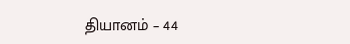தியானம் – 44